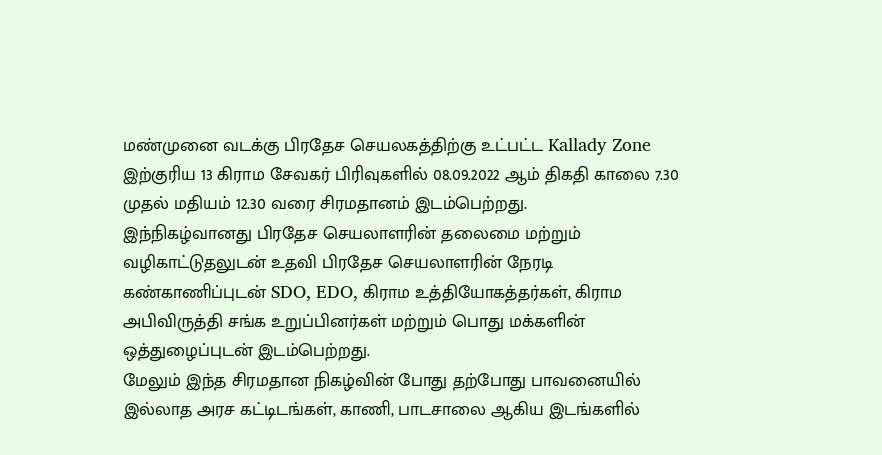மண்முனை வடக்கு பிரதேச செயலகத்திற்கு உட்பட்ட Kallady Zone இற்குரிய 13 கிராம சேவகர் பிரிவுகளில் 08.09.2022 ஆம் திகதி காலை 7.30 முதல் மதியம் 12.30 வரை சிரமதானம் இடம்பெற்றது.
இந்நிகழ்வானது பிரதேச செயலாளரின் தலைமை மற்றும் வழிகாட்டுதலுடன் உதவி பிரதேச செயலாளரின் நேரடி கண்காணிப்புடன் SDO, EDO, கிராம உத்தியோகத்தர்கள், கிராம அபிவிருத்தி சங்க உறுப்பினர்கள் மற்றும் பொது மக்களின் ஒத்துழைப்புடன் இடம்பெற்றது.
மேலும் இந்த சிரமதான நிகழ்வின் போது தற்போது பாவனையில் இல்லாத அரச கட்டிடங்கள், காணி, பாடசாலை ஆகிய இடங்களில்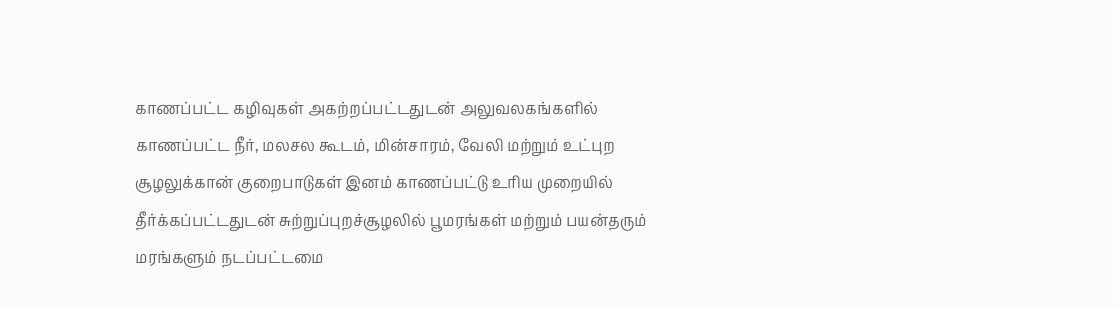காணப்பட்ட கழிவுகள் அகற்றப்பட்டதுடன் அலுவலகங்களில் காணப்பட்ட நீர், மலசல கூடம், மின்சாரம், வேலி மற்றும் உட்புற சூழலுக்கான் குறைபாடுகள் இனம் காணப்பட்டு உரிய முறையில் தீர்க்கப்பட்டதுடன் சுற்றுப்புறச்சூழலில் பூமரங்கள் மற்றும் பயன்தரும் மரங்களும் நடப்பட்டமை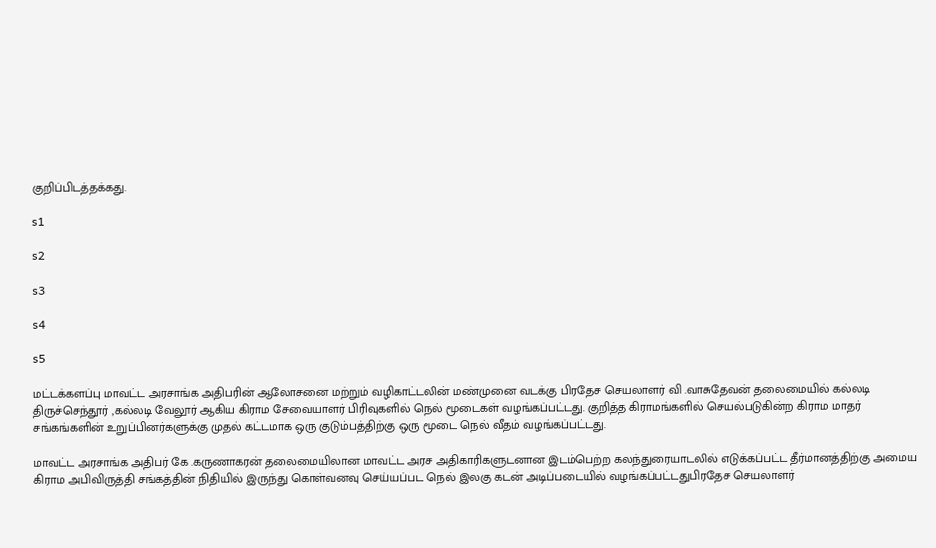குறிப்பிடத்தக்கது.

s1

s2

s3

s4

s5

மட்டக்களப்பு மாவட்ட அரசாங்க அதிபரின் ஆலோசனை மற்றும் வழிகாட்டலின் மண்முனை வடக்கு பிரதேச செயலாளர் வி .வாசுதேவன் தலைமையில் கல்லடி திருச்செந்தூர் ,கல்லடி வேலூர் ஆகிய கிராம சேவையாளர் பிரிவுகளில் நெல் மூடைகள் வழங்கப்பட்டது. குறித்த கிராமங்களில் செயல்படுகின்ற கிராம மாதர் சங்கங்களின் உறுப்பினர்களுக்கு முதல் கட்டமாக ஒரு குடும்பத்திற்கு ஒரு மூடை நெல் வீதம் வழங்கப்பட்டது.

மாவட்ட அரசாங்க அதிபர் கே .கருணாகரன் தலைமையிலான மாவட்ட அரச அதிகாரிகளுடனான இடம்பெற்ற கலந்துரையாடலில் எடுக்கப்பட்ட தீர்மானத்திற்கு அமைய கிராம அபிவிருத்தி சங்கத்தின் நிதியில் இருந்து கொள்வனவு செய்யப்பட நெல் இலகு கடன் அடிப்படையில் வழங்கப்பட்டதுபிரதேச செயலாளர்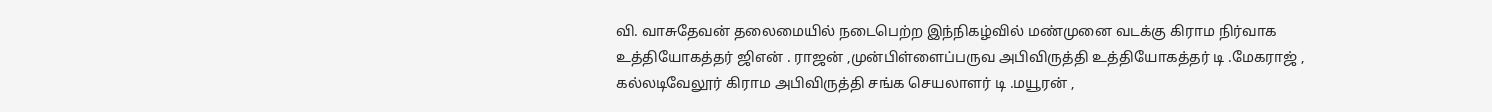வி. வாசுதேவன் தலைமையில் நடைபெற்ற இந்நிகழ்வில் மண்முனை வடக்கு கிராம நிர்வாக உத்தியோகத்தர் ஜிஎன் . ராஜன் ,முன்பிள்ளைப்பருவ அபிவிருத்தி உத்தியோகத்தர் டி .மேகராஜ் , கல்லடிவேலூர் கிராம அபிவிருத்தி சங்க செயலாளர் டி .மயூரன் ,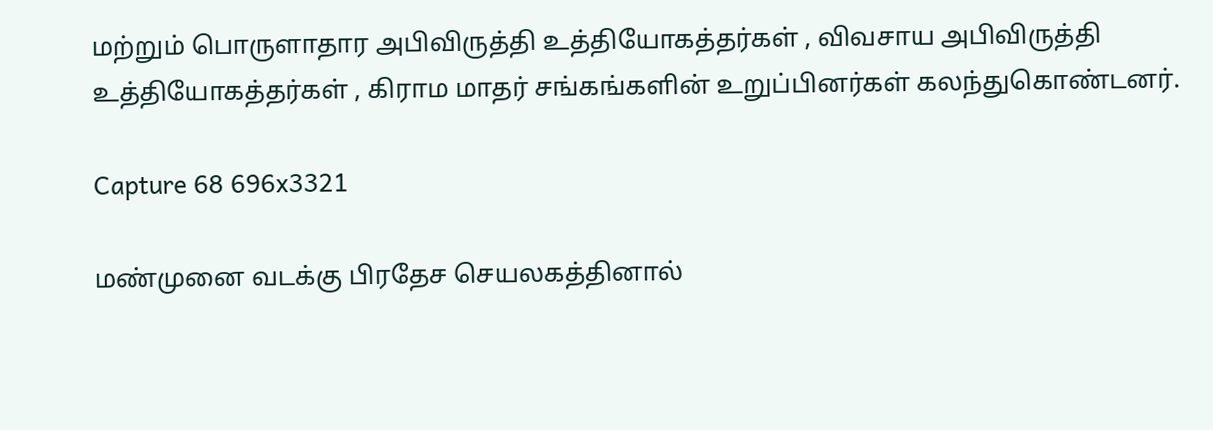மற்றும் பொருளாதார அபிவிருத்தி உத்தியோகத்தர்கள் , விவசாய அபிவிருத்தி உத்தியோகத்தர்கள் , கிராம மாதர் சங்கங்களின் உறுப்பினர்கள் கலந்துகொண்டனர்.

Capture 68 696x3321

மண்முனை வடக்கு பிரதேச செயலகத்தினால்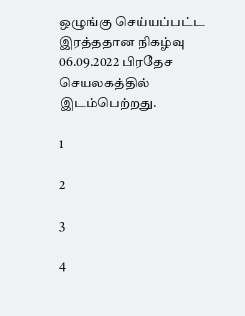ஒழுங்கு செய்யப்பட்ட இரத்ததான நிகழ்வு 06.09.2022 பிரதேச செயலகத்தில் இடம்பெற்றது.

1

2

3

4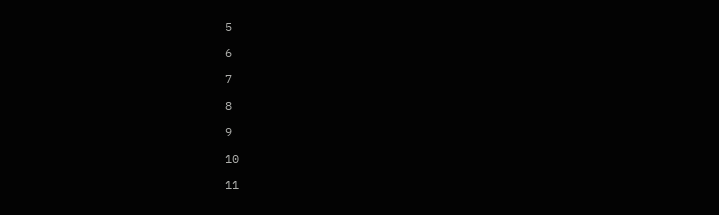5

6

7

8

9

10

11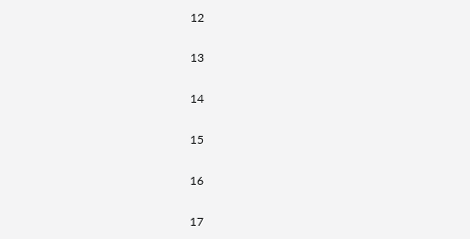12

13

14

15

16

17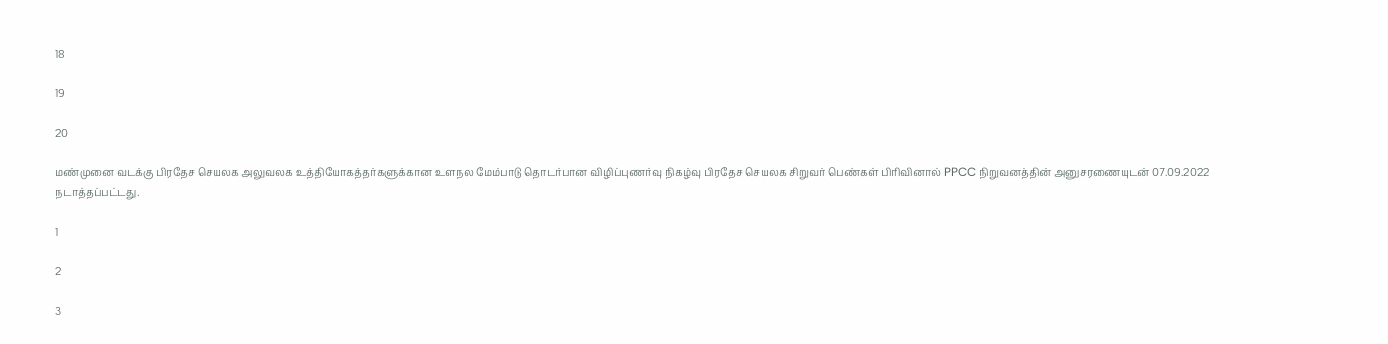18

19

20

மண்முனை வடக்கு பிரதேச செயலக அலுவலக உத்தியோகத்தர்களுக்கான உளநல மேம்பாடு தொடர்பான விழிப்புணர்வு நிகழ்வு பிரதேச செயலக சிறுவர் பெண்கள் பிரிவினால் PPCC நிறுவனத்தின் அனுசரணையுடன் 07.09.2022 நடாத்தப்பட்டது.

1

2

3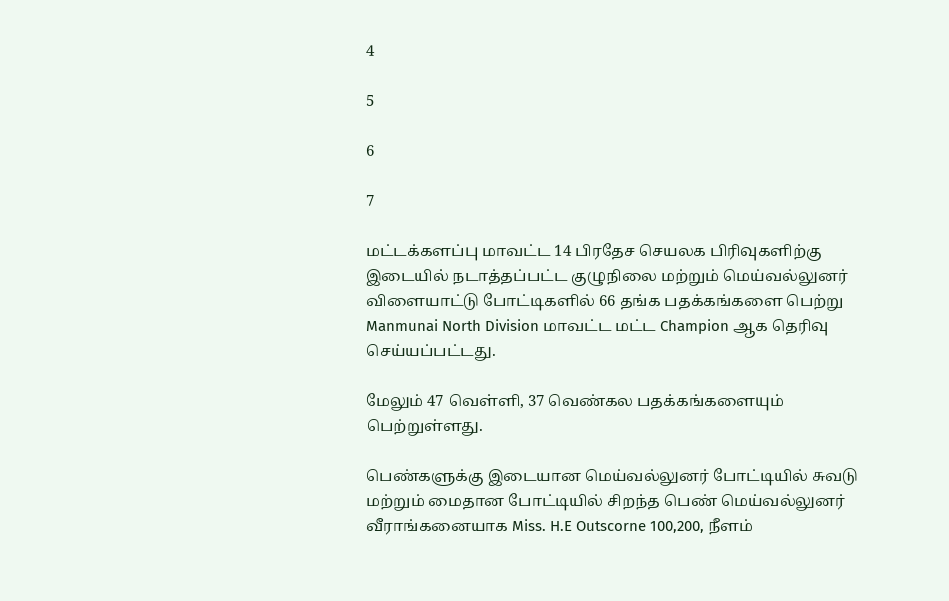4

5

6

7

மட்டக்களப்பு மாவட்ட 14 பிரதேச செயலக பிரிவுகளிற்கு இடையில் நடாத்தப்பட்ட குழுநிலை மற்றும் மெய்வல்லுனர் விளையாட்டு போட்டிகளில் 66 தங்க பதக்கங்களை பெற்று Manmunai North Division மாவட்ட மட்ட Champion ஆக தெரிவு செய்யப்பட்டது.

மேலும் 47 வெள்ளி, 37 வெண்கல பதக்கங்களையும் பெற்றுள்ளது.

பெண்களுக்கு இடையான மெய்வல்லுனர் போட்டியில் சுவடு மற்றும் மைதான போட்டியில் சிறந்த பெண் மெய்வல்லுனர் வீராங்கனையாக Miss. H.E Outscorne 100,200, நீளம்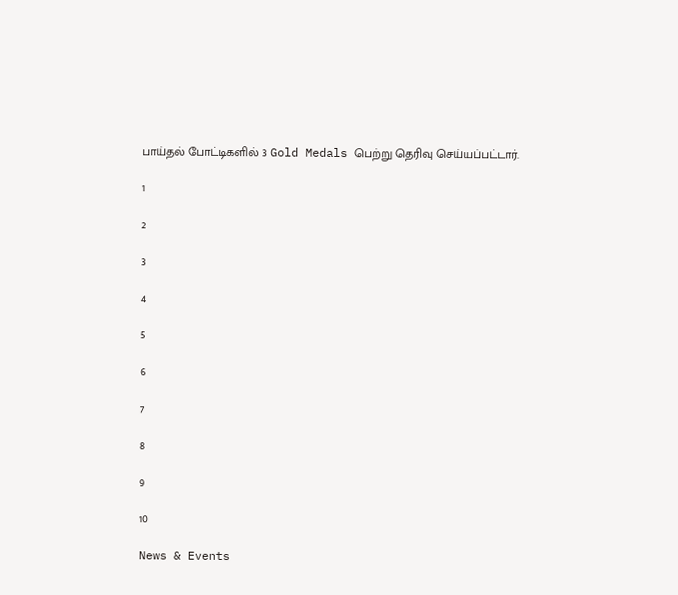பாய்தல் போட்டிகளில் 3 Gold Medals பெற்று தெரிவு செய்யப்பட்டார்.

1

2

3

4

5

6

7

8

9

10

News & Events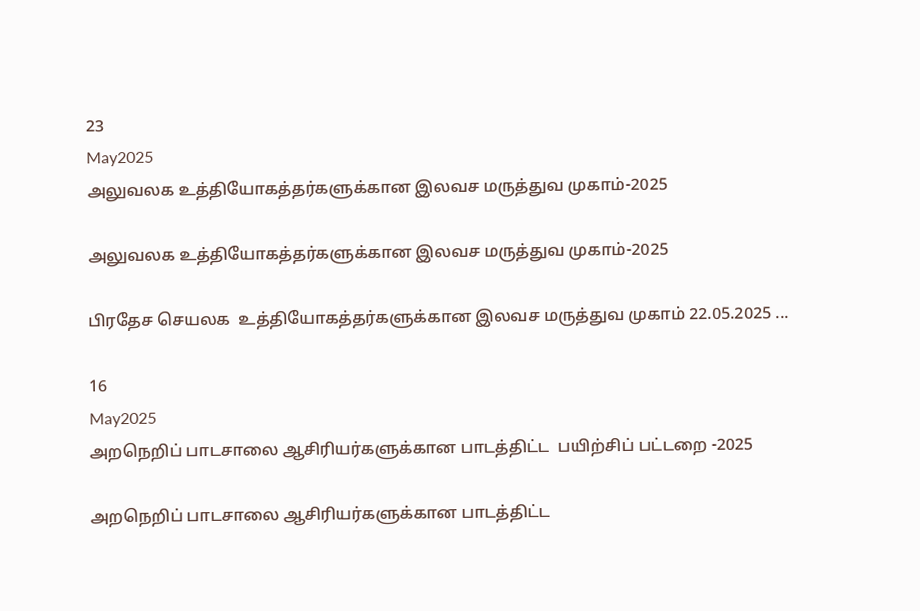23
May2025
அலுவலக உத்தியோகத்தர்களுக்கான இலவச மருத்துவ முகாம்-2025

அலுவலக உத்தியோகத்தர்களுக்கான இலவச மருத்துவ முகாம்-2025

பிரதேச செயலக  உத்தியோகத்தர்களுக்கான இலவச மருத்துவ முகாம் 22.05.2025 ...

16
May2025
அறநெறிப் பாடசாலை ஆசிரியர்களுக்கான பாடத்திட்ட  பயிற்சிப் பட்டறை -2025

அறநெறிப் பாடசாலை ஆசிரியர்களுக்கான பாடத்திட்ட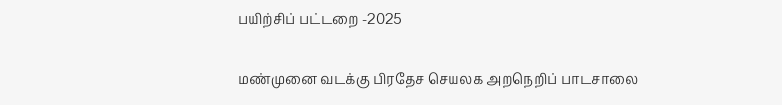பயிற்சிப் பட்டறை -2025

மண்முனை வடக்கு பிரதேச செயலக அறநெறிப் பாடசாலை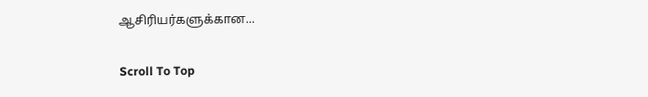ஆசிரியர்களுக்கான...

Scroll To Top